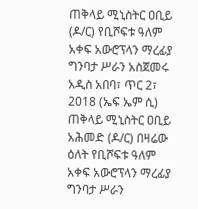ጠቅላይ ሚኒስትር ዐቢይ (ዶ/ር) የቢሾፍቱ ዓለም አቀፍ አውሮፕላን ማረፊያ ግንባታ ሥራን አስጀመሩ
አዲስ አበባ፣ ጥር 2፣ 2018 (ኤፍ ኤም ሲ) ጠቅላይ ሚኒስትር ዐቢይ አሕመድ (ዶ/ር) በዛሬው ዕለት የቢሾፍቱ ዓለም አቀፍ አውሮፕላን ማረፊያ ግንባታ ሥራን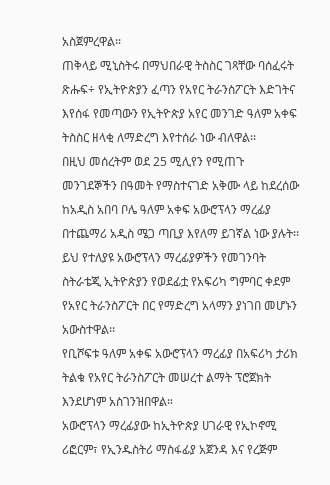አስጀምረዋል፡፡
ጠቅላይ ሚኒስትሩ በማህበራዊ ትስስር ገጻቸው ባሰፈሩት ጽሑፍ÷ የኢትዮጵያን ፈጣን የአየር ትራንስፖርት እድገትና እየሰፋ የመጣውን የኢትዮጵያ አየር መንገድ ዓለም አቀፍ ትስስር ዘላቂ ለማድረግ እየተሰራ ነው ብለዋል፡፡
በዚህ መሰረትም ወደ 25 ሚሊየን የሚጠጉ መንገደኞችን በዓመት የማስተናገድ አቅሙ ላይ ከደረሰው ከአዲስ አበባ ቦሌ ዓለም አቀፍ አውሮፕላን ማረፊያ በተጨማሪ አዲስ ሜጋ ጣቢያ እየለማ ይገኛል ነው ያሉት፡፡
ይህ የተለያዩ አውሮፕላን ማረፊያዎችን የመገንባት ስትራቴጂ ኢትዮጵያን የወደፊቷ የአፍሪካ ግምባር ቀደም የአየር ትራንስፖርት በር የማድረግ አላማን ያነገበ መሆኑን አውስተዋል፡፡
የቢሾፍቱ ዓለም አቀፍ አውሮፕላን ማረፊያ በአፍሪካ ታሪክ ትልቁ የአየር ትራንስፖርት መሠረተ ልማት ፕሮጀክት እንደሆነም አስገንዝበዋል።
አውሮፕላን ማረፊያው ከኢትዮጵያ ሀገራዊ የኢኮኖሚ ሪፎርም፣ የኢንዱስትሪ ማስፋፊያ አጀንዳ እና የረጅም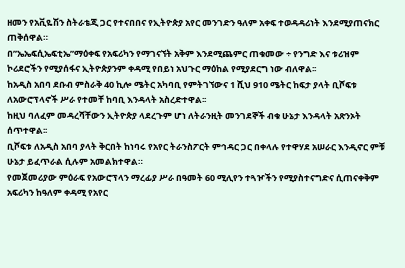ዘመን የአቪዬሽን ስትራቴጂ ጋር የተናበበና የኢትዮጵያ አየር መንገድን ዓለም አቀፍ ተወዳዳሪነት እንደሚያጠናክር ጠቅሰዋል።
በ”ኤኤፍሲኤፍቲኤ”ማዕቀፍ የአፍሪካን የማገናኘት አቅም እንደሚጨምር ጠቁመው ÷ የንግድ እና ቱሪዝም ኮሪደሮችን የሚያሰፋና ኢትዮጵያንም ቀዳሚ የበይነ አህጉር ማዕከል የሚያደርግ ነው ብለዋል፡፡
ከአዲስ አበባ ደቡብ ምስራቅ 40 ኪሎ ሜትር አካባቢ የምትገኘውና 1 ሺህ 910 ሜትር ከፍታ ያላት ቢሾፍቱ ለአውሮፕላኖች ሥራ የተመቸ ከባቢ እንዳላት አስረድተዋል፡፡
ከዚህ ባለፈም መዳረሻቸውን ኢትዮጵያ ላደረጉም ሆነ ለትራንዚት መንገደኞች ብቁ ሁኔታ እንዳላት አጽንኦት ሰጥተዋል፡፡
ቢሾፍቱ ለአዲስ አበባ ያላት ቅርበት ከነባሩ የአየር ትራንስፖርት ምኅዳር ጋር በቀላሉ የተዋሃደ አሠራር እንዲኖር ምቹ ሁኔታ ይፈጥራል ሲሉም አመልክተዋል።
የመጀመሪያው ምዕራፍ የአውሮፕላን ማረፊያ ሥራ በዓመት 60 ሚሊየን ተጓዦችን የሚያስተናግድና ሲጠናቀቅም አፍሪካን ከዓለም ቀዳሚ የአየር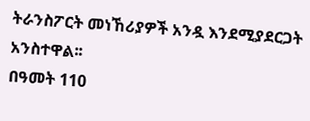ትራንስፖርት መነኸሪያዎች አንዷ እንደሚያደርጋት አንስተዋል፡፡
በዓመት 110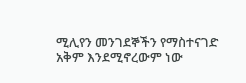ሚሊየን መንገደኞችን የማስተናገድ አቅም እንደሚኖረውም ነው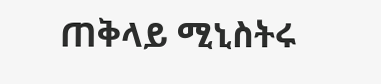ጠቅላይ ሚኒስትሩ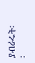ያብራሩት፡፡